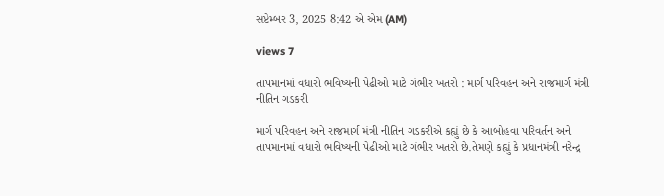સપ્ટેમ્બર 3, 2025 8:42 એ એમ (AM)

views 7

તાપમાનમાં વધારો ભવિષ્યની પેઢીઓ માટે ગંભીર ખતરો : માર્ગ પરિવહન અને રાજમાર્ગ મંત્રી નીતિન ગડકરી

માર્ગ પરિવહન અને રાજમાર્ગ મંત્રી નીતિન ગડકરીએ કહ્યું છે કે આબોહવા પરિવર્તન અને તાપમાનમાં વધારો ભવિષ્યની પેઢીઓ માટે ગંભીર ખતરો છે.તેમણે કહ્યું કે પ્રધાનમંત્રી નરેન્દ્ર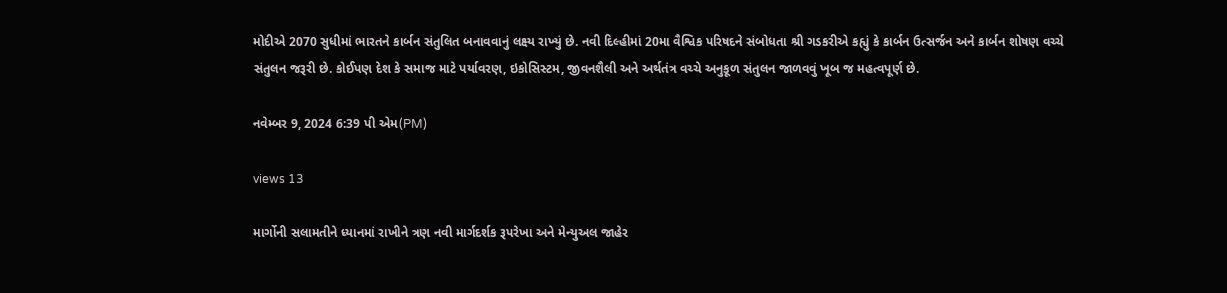મોદીએ 2070 સુધીમાં ભારતને કાર્બન સંતુલિત બનાવવાનું લક્ષ્ય રાખ્યું છે. નવી દિલ્હીમાં 20મા વૈશ્વિક પરિષદને સંબોધતા શ્રી ગડકરીએ કહ્યું કે કાર્બન ઉત્સર્જન અને કાર્બન શોષણ વચ્ચે સંતુલન જરૂરી છે. કોઈપણ દેશ કે સમાજ માટે પર્યાવરણ, ઇકોસિસ્ટમ, જીવનશૈલી અને અર્થતંત્ર વચ્ચે અનુકૂળ સંતુલન જાળવવું ખૂબ જ મહત્વપૂર્ણ છે.

નવેમ્બર 9, 2024 6:39 પી એમ(PM)

views 13

માર્ગોની સલામતીને ધ્યાનમાં રાખીને ત્રણ નવી માર્ગદર્શક રૂપરેખા અને મેન્યુઅલ જાહેર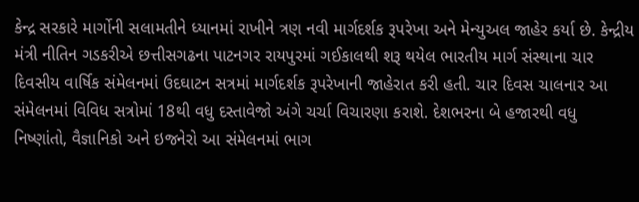કેન્દ્ર સરકારે માર્ગોની સલામતીને ધ્યાનમાં રાખીને ત્રણ નવી માર્ગદર્શક રૂપરેખા અને મેન્યુઅલ જાહેર કર્યા છે. કેન્દ્રીય મંત્રી નીતિન ગડકરીએ છત્તીસગઢના પાટનગર રાયપુરમાં ગઈકાલથી શરૂ થયેલ ભારતીય માર્ગ સંસ્થાના ચાર દિવસીય વાર્ષિક સંમેલનમાં ઉદઘાટન સત્રમાં માર્ગદર્શક રૂપરેખાની જાહેરાત કરી હતી. ચાર દિવસ ચાલનાર આ સંમેલનમાં વિવિધ સત્રોમાં 18થી વધુ દસ્તાવેજો અંગે ચર્ચા વિચારણા કરાશે. દેશભરના બે હજારથી વધુ નિષ્ણાંતો, વૈજ્ઞાનિકો અને ઇજનેરો આ સંમેલનમાં ભાગ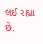લઈ રહ્યા છે.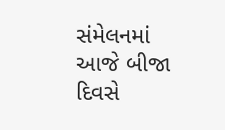સંમેલનમાં આજે બીજા દિવસે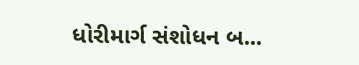ધોરીમાર્ગ સંશોધન બ...